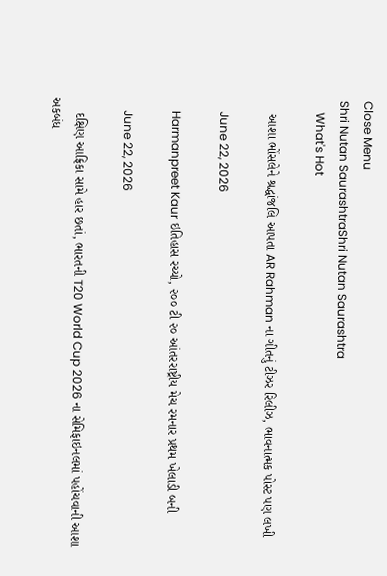Close Menu
Shri Nutan SaurashtraShri Nutan Saurashtra
    What's Hot

    આશા ભોંસલેને શ્રદ્ધાંજલિ આપતા AR Rahman ના ગીતનું ટીઝર રિલીઝ, ભાવનાત્મક પોસ્ટ પણ લખી

    June 22, 2026

    Harmanpreet Kaur ઇતિહાસ રચ્યો, ૨૦૦ ટી ૨૦ આંતરરાષ્ટ્રીય મેચ રમનાર પ્રથમ ખેલાડી બની

    June 22, 2026

    દક્ષિણ આફ્રિકા સામે હાર છતાં, ભારતની T20 World Cup 2026 ના સેમિફાઇનલમાં પહોંચવાની આશા અકબંધ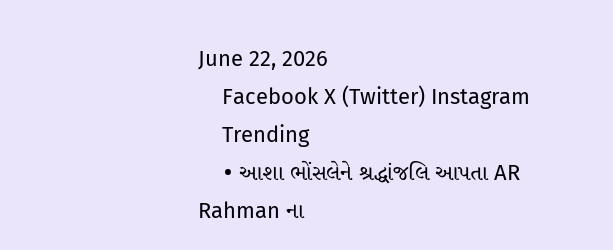June 22, 2026
    Facebook X (Twitter) Instagram
    Trending
    • આશા ભોંસલેને શ્રદ્ધાંજલિ આપતા AR Rahman ના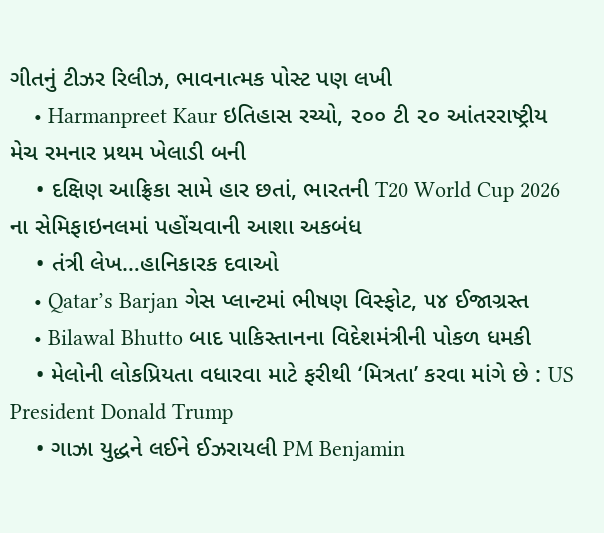ગીતનું ટીઝર રિલીઝ, ભાવનાત્મક પોસ્ટ પણ લખી
    • Harmanpreet Kaur ઇતિહાસ રચ્યો, ૨૦૦ ટી ૨૦ આંતરરાષ્ટ્રીય મેચ રમનાર પ્રથમ ખેલાડી બની
    • દક્ષિણ આફ્રિકા સામે હાર છતાં, ભારતની T20 World Cup 2026 ના સેમિફાઇનલમાં પહોંચવાની આશા અકબંધ
    • તંત્રી લેખ…હાનિકારક દવાઓ
    • Qatar’s Barjan ગેસ પ્લાન્ટમાં ભીષણ વિસ્ફોટ, ૫૪ ઈજાગ્રસ્ત
    • Bilawal Bhutto બાદ પાકિસ્તાનના વિદેશમંત્રીની પોકળ ધમકી
    • મેલોની લોકપ્રિયતા વધારવા માટે ફરીથી ‘મિત્રતા’ કરવા માંગે છે : US President Donald Trump
    • ગાઝા યુદ્ધને લઈને ઈઝરાયલી PM Benjamin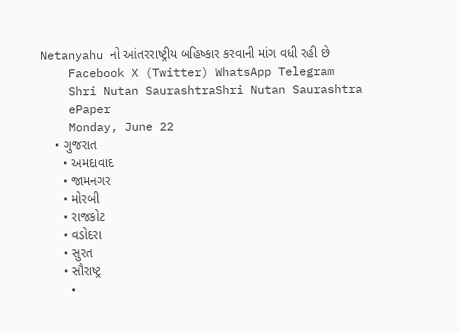Netanyahu નો આંતરરાષ્ટ્રીય બહિષ્કાર કરવાની માંગ વધી રહી છે
    Facebook X (Twitter) WhatsApp Telegram
    Shri Nutan SaurashtraShri Nutan Saurashtra
    ePaper
    Monday, June 22
    • ગુજરાત
      • અમદાવાદ
      • જામનગર
      • મોરબી
      • રાજકોટ
      • વડોદરા
      • સુરત
      • સૌરાષ્ટ્ર
    •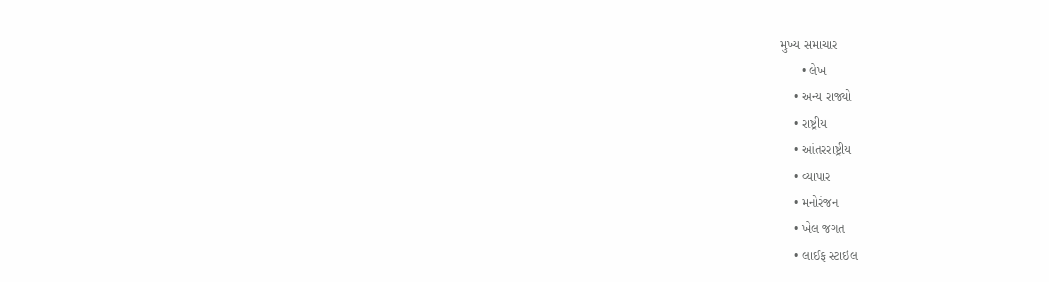મુખ્ય સમાચાર
      • લેખ
    • અન્ય રાજ્યો
    • રાષ્ટ્રીય
    • આંતરરાષ્ટ્રીય
    • વ્યાપાર
    • મનોરંજન
    • ખેલ જગત
    • લાઈફ સ્ટાઇલ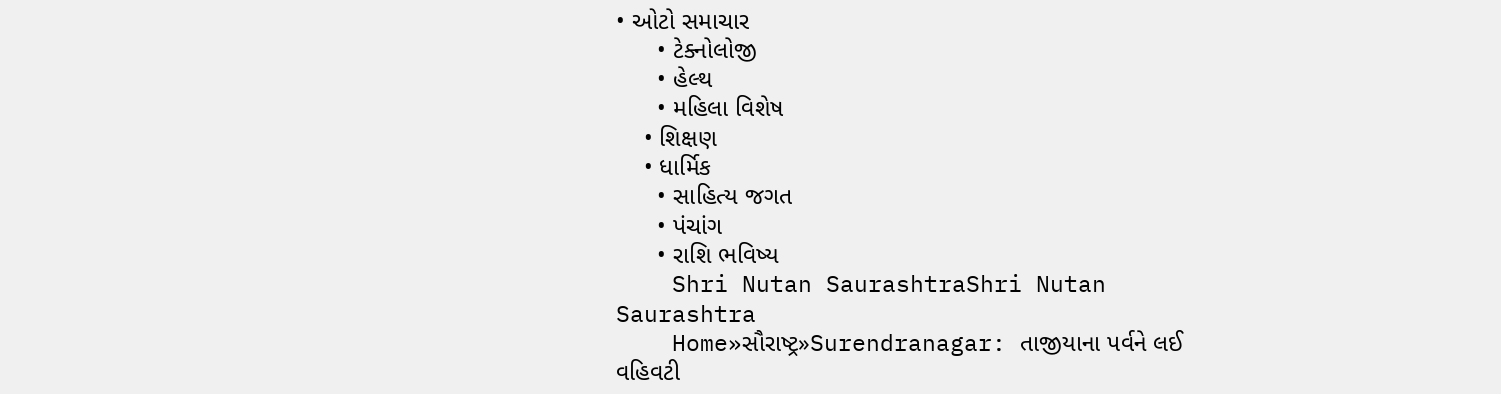• ઓટો સમાચાર
      • ટેક્નોલોજી
      • હેલ્થ
      • મહિલા વિશેષ
    • શિક્ષણ
    • ધાર્મિક
      • સાહિત્ય જગત
      • પંચાંગ
      • રાશિ ભવિષ્ય
    Shri Nutan SaurashtraShri Nutan Saurashtra
    Home»સૌરાષ્ટ્ર»Surendranagar: તાજીયાના પર્વને લઈ વહિવટી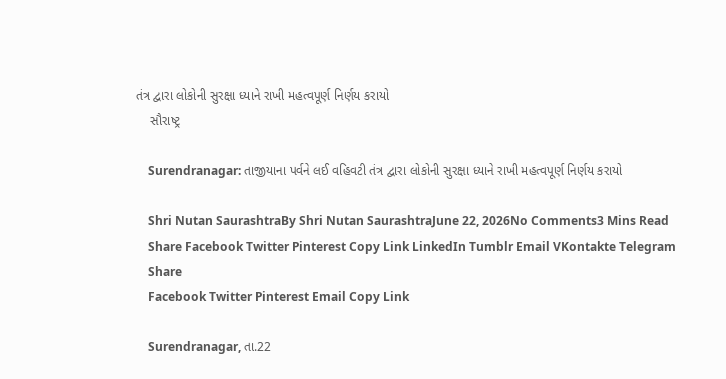તંત્ર દ્વારા લોકોની સુરક્ષા ધ્યાને રાખી મહત્વપૂર્ણ નિર્ણય કરાયો
    સૌરાષ્ટ્ર

    Surendranagar: તાજીયાના પર્વને લઈ વહિવટી તંત્ર દ્વારા લોકોની સુરક્ષા ધ્યાને રાખી મહત્વપૂર્ણ નિર્ણય કરાયો

    Shri Nutan SaurashtraBy Shri Nutan SaurashtraJune 22, 2026No Comments3 Mins Read
    Share Facebook Twitter Pinterest Copy Link LinkedIn Tumblr Email VKontakte Telegram
    Share
    Facebook Twitter Pinterest Email Copy Link

    Surendranagar, તા.22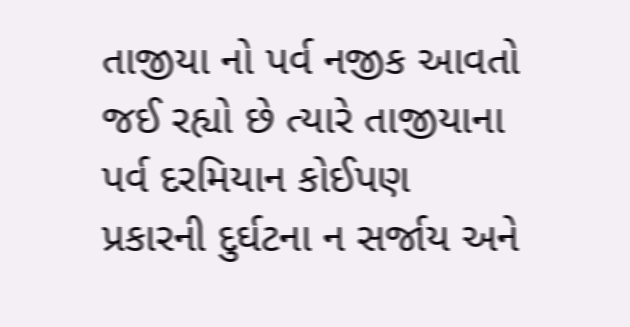તાજીયા નો પર્વ નજીક આવતો જઈ રહ્યો છે ત્યારે તાજીયાના પર્વ દરમિયાન કોઈપણ પ્રકારની દુર્ઘટના ન સર્જાય અને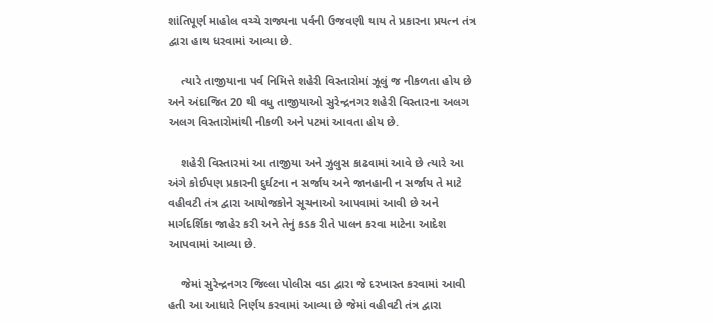શાંતિપૂર્ણ માહોલ વચ્ચે રાજ્યના પર્વની ઉજવણી થાય તે પ્રકારના પ્રયત્ન તંત્ર દ્વારા હાથ ધરવામાં આવ્યા છે.

    ત્યારે તાજીયાના પર્વ નિમિત્તે શહેરી વિસ્તારોમાં ઝૂલું જ નીકળતા હોય છે અને અંદાજિત 20 થી વધુ તાજીયાઓ સુરેન્દ્રનગર શહેરી વિસ્તારના અલગ અલગ વિસ્તારોમાંથી નીકળી અને પટમાં આવતા હોય છે.

    શહેરી વિસ્તારમાં આ તાજીયા અને ઝુલુસ કાઢવામાં આવે છે ત્યારે આ અંગે કોઈપણ પ્રકારની દુર્ઘટના ન સર્જાય અને જાનહાની ન સર્જાય તે માટે વહીવટી તંત્ર દ્વારા આયોજકોને સૂચનાઓ આપવામાં આવી છે અને માર્ગદર્શિકા જાહેર કરી અને તેનું કડક રીતે પાલન કરવા માટેના આદેશ આપવામાં આવ્યા છે.

    જેમાં સુરેન્દ્રનગર જિલ્લા પોલીસ વડા દ્વારા જે દરખાસ્ત કરવામાં આવી હતી આ આધારે નિર્ણય કરવામાં આવ્યા છે જેમાં વહીવટી તંત્ર દ્વારા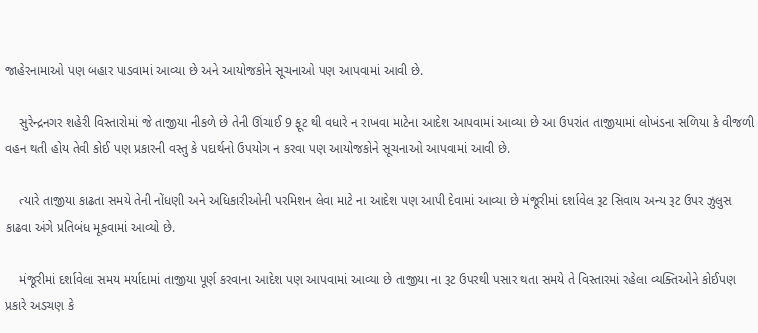જાહેરનામાઓ પણ બહાર પાડવામાં આવ્યા છે અને આયોજકોને સૂચનાઓ પણ આપવામાં આવી છે.

    સુરેન્દ્રનગર શહેરી વિસ્તારોમાં જે તાજીયા નીકળે છે તેની ઊંચાઈ 9 ફૂટ થી વધારે ન રાખવા માટેના આદેશ આપવામાં આવ્યા છે આ ઉપરાંત તાજીયામાં લોખંડના સળિયા કે વીજળી વહન થતી હોય તેવી કોઈ પણ પ્રકારની વસ્તુ કે પદાર્થનો ઉપયોગ ન કરવા પણ આયોજકોને સૂચનાઓ આપવામાં આવી છે.

    ત્યારે તાજીયા કાઢતા સમયે તેની નોંધણી અને અધિકારીઓની પરમિશન લેવા માટે ના આદેશ પણ આપી દેવામાં આવ્યા છે મંજૂરીમાં દર્શાવેલ રૂટ સિવાય અન્ય રૂટ ઉપર ઝુલુસ કાઢવા અંગે પ્રતિબંધ મૂકવામાં આવ્યો છે.

    મંજૂરીમાં દર્શાવેલા સમય મર્યાદામાં તાજીયા પૂર્ણ કરવાના આદેશ પણ આપવામાં આવ્યા છે તાજીયા ના રૂટ ઉપરથી પસાર થતા સમયે તે વિસ્તારમાં રહેલા વ્યક્તિઓને કોઈપણ પ્રકારે અડચણ કે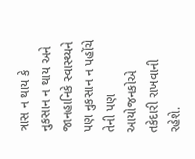ત્રાસ ન થાય કે નુકસાન ન થાય અને જાનહાનિકે સ્વાસ્થ્યને પણ નુકસાન ન પહોંચે તેની પણ આયોજનકોએ તકેદારી રાખવાની રહેશે.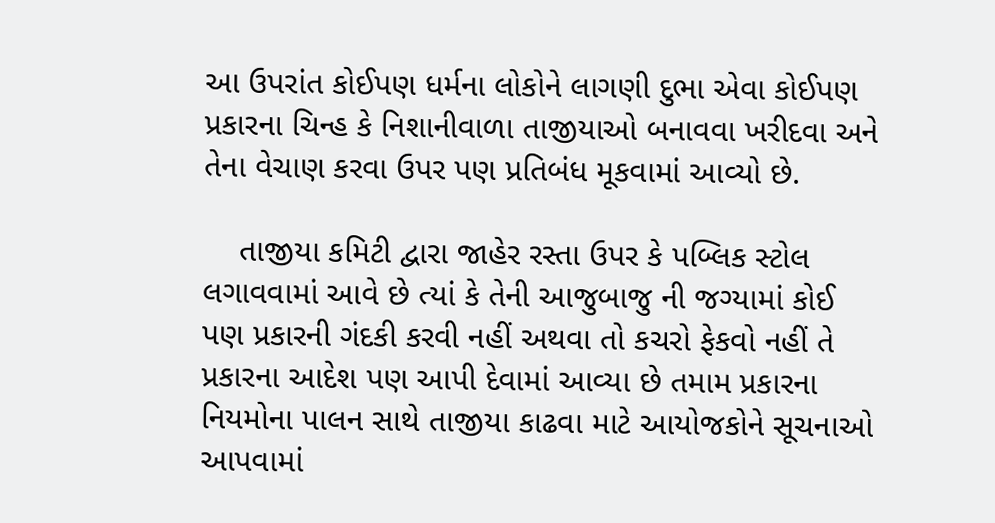આ ઉપરાંત કોઈપણ ધર્મના લોકોને લાગણી દુભા એવા કોઈપણ પ્રકારના ચિન્હ કે નિશાનીવાળા તાજીયાઓ બનાવવા ખરીદવા અને તેના વેચાણ કરવા ઉપર પણ પ્રતિબંધ મૂકવામાં આવ્યો છે.

    તાજીયા કમિટી દ્વારા જાહેર રસ્તા ઉપર કે પબ્લિક સ્ટોલ લગાવવામાં આવે છે ત્યાં કે તેની આજુબાજુ ની જગ્યામાં કોઈ પણ પ્રકારની ગંદકી કરવી નહીં અથવા તો કચરો ફેકવો નહીં તે પ્રકારના આદેશ પણ આપી દેવામાં આવ્યા છે તમામ પ્રકારના નિયમોના પાલન સાથે તાજીયા કાઢવા માટે આયોજકોને સૂચનાઓ આપવામાં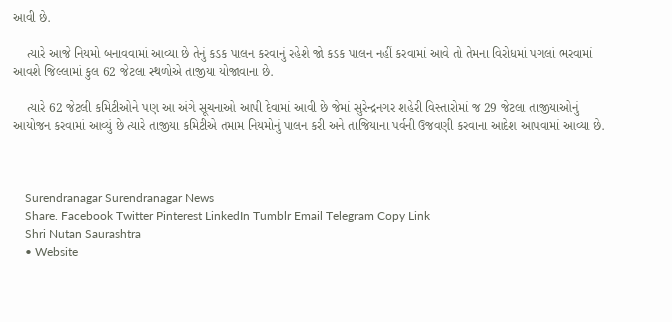આવી છે.

    ત્યારે આજે નિયમો બનાવવામાં આવ્યા છે તેનું કડક પાલન કરવાનું રહેશે જો કડક પાલન નહીં કરવામાં આવે તો તેમના વિરોધમાં પગલાં ભરવામાં આવશે જિલ્લામાં કુલ 62 જેટલા સ્થળોએ તાજીયા યોજાવાના છે.

    ત્યારે 62 જેટલી કમિટીઓને પણ આ અંગે સૂચનાઓ આપી દેવામાં આવી છે જેમાં સુરેન્દ્રનગર શહેરી વિસ્તારોમાં જ 29 જેટલા તાજીયાઓનું આયોજન કરવામાં આવ્યું છે ત્યારે તાજીયા કમિટીએ તમામ નિયમોનું પાલન કરી અને તાજિયાના પર્વની ઉજવણી કરવાના આદેશ આપવામાં આવ્યા છે.



    Surendranagar Surendranagar News
    Share. Facebook Twitter Pinterest LinkedIn Tumblr Email Telegram Copy Link
    Shri Nutan Saurashtra
    • Website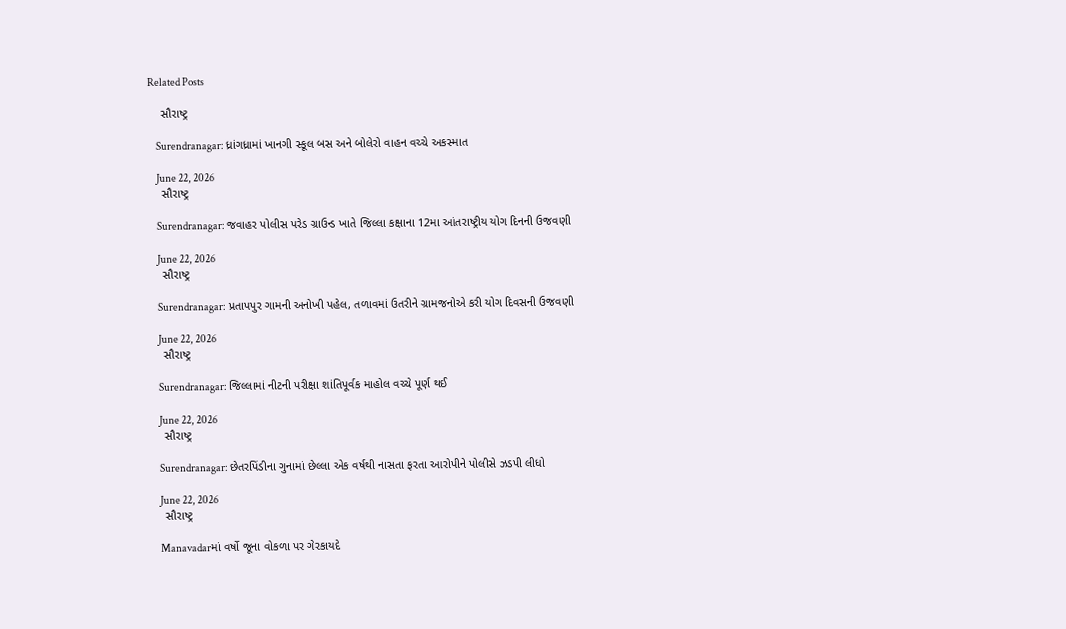Related Posts

    સૌરાષ્ટ્ર

    Surendranagar: ધ્રાંગધ્રામાં ખાનગી સ્કૂલ બસ અને બોલેરો વાહન વચ્ચે અકસ્માત

    June 22, 2026
    સૌરાષ્ટ્ર

    Surendranagar: જવાહર પોલીસ પરેડ ગ્રાઉન્ડ ખાતે જિલ્લા કક્ષાના 12મા આંતરાષ્ટ્રીય યોગ દિનની ઉજવણી

    June 22, 2026
    સૌરાષ્ટ્ર

    Surendranagar: પ્રતાપપુર ગામની અનોખી પહેલ, તળાવમાં ઉતરીને ગ્રામજનોએ કરી યોગ દિવસની ઉજવણી

    June 22, 2026
    સૌરાષ્ટ્ર

    Surendranagar: જિલ્લામાં નીટની પરીક્ષા શાંતિપૂર્વક માહોલ વચ્ચે પૂર્ણ થઈ

    June 22, 2026
    સૌરાષ્ટ્ર

    Surendranagar: છેતરપિંડીના ગુનામાં છેલ્લા એક વર્ષથી નાસતા ફરતા આરોપીને પોલીસે ઝડપી લીધો

    June 22, 2026
    સૌરાષ્ટ્ર

    Manavadarમાં વર્ષો જૂના વોકળા પર ગેરકાયદે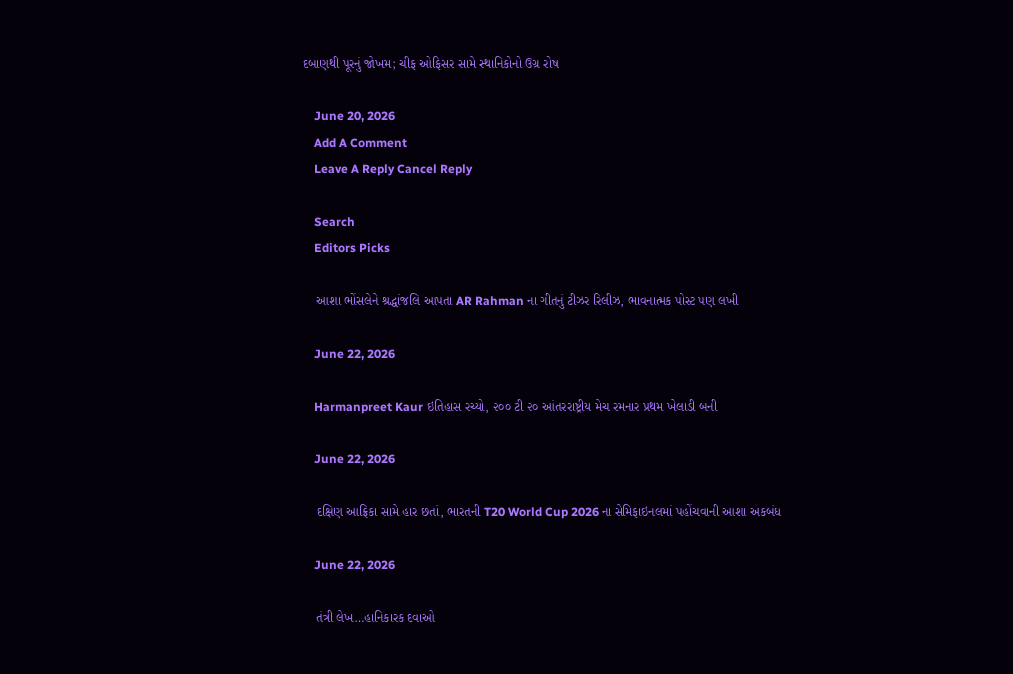દબાણથી પૂરનું જોખમ; ચીફ ઓફિસર સામે સ્થાનિકોનો ઉગ્ર રોષ

    June 20, 2026
    Add A Comment
    Leave A Reply Cancel Reply

    Search
    Editors Picks

    આશા ભોંસલેને શ્રદ્ધાંજલિ આપતા AR Rahman ના ગીતનું ટીઝર રિલીઝ, ભાવનાત્મક પોસ્ટ પણ લખી

    June 22, 2026

    Harmanpreet Kaur ઇતિહાસ રચ્યો, ૨૦૦ ટી ૨૦ આંતરરાષ્ટ્રીય મેચ રમનાર પ્રથમ ખેલાડી બની

    June 22, 2026

    દક્ષિણ આફ્રિકા સામે હાર છતાં, ભારતની T20 World Cup 2026 ના સેમિફાઇનલમાં પહોંચવાની આશા અકબંધ

    June 22, 2026

    તંત્રી લેખ…હાનિકારક દવાઓ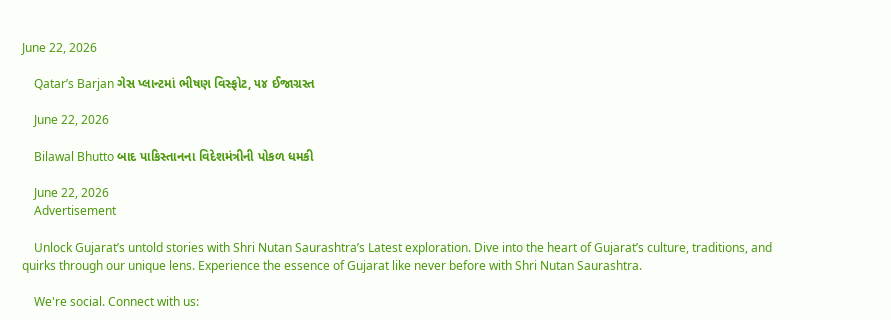June 22, 2026

    Qatar’s Barjan ગેસ પ્લાન્ટમાં ભીષણ વિસ્ફોટ, ૫૪ ઈજાગ્રસ્ત

    June 22, 2026

    Bilawal Bhutto બાદ પાકિસ્તાનના વિદેશમંત્રીની પોકળ ધમકી

    June 22, 2026
    Advertisement

    Unlock Gujarat’s untold stories with Shri Nutan Saurashtra’s Latest exploration. Dive into the heart of Gujarat’s culture, traditions, and quirks through our unique lens. Experience the essence of Gujarat like never before with Shri Nutan Saurashtra.

    We're social. Connect with us: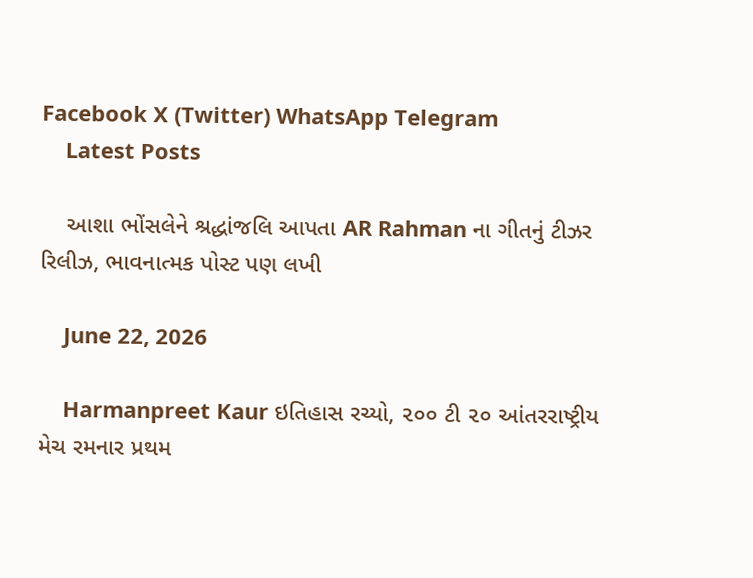Facebook X (Twitter) WhatsApp Telegram
    Latest Posts

    આશા ભોંસલેને શ્રદ્ધાંજલિ આપતા AR Rahman ના ગીતનું ટીઝર રિલીઝ, ભાવનાત્મક પોસ્ટ પણ લખી

    June 22, 2026

    Harmanpreet Kaur ઇતિહાસ રચ્યો, ૨૦૦ ટી ૨૦ આંતરરાષ્ટ્રીય મેચ રમનાર પ્રથમ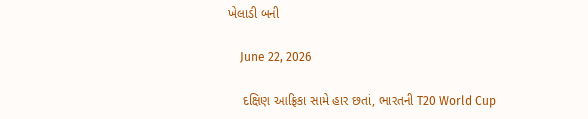ખેલાડી બની

    June 22, 2026

    દક્ષિણ આફ્રિકા સામે હાર છતાં, ભારતની T20 World Cup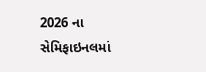2026 ના સેમિફાઇનલમાં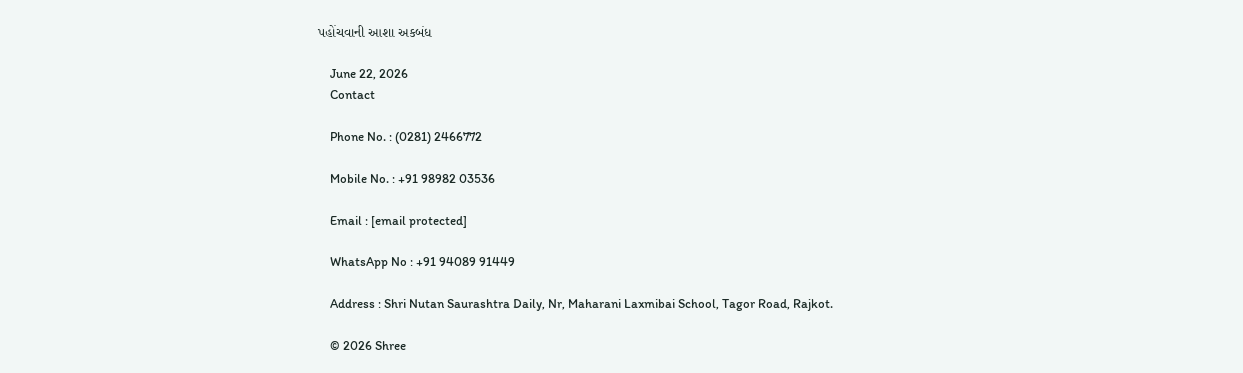પહોંચવાની આશા અકબંધ

    June 22, 2026
    Contact

    Phone No. : (0281) 2466772

    Mobile No. : +91 98982 03536

    Email : [email protected]

    WhatsApp No : +91 94089 91449

    Address : Shri Nutan Saurashtra Daily, Nr, Maharani Laxmibai School, Tagor Road, Rajkot.

    © 2026 Shree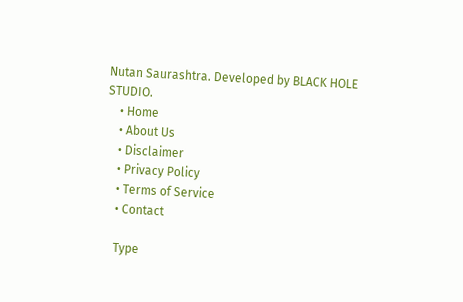Nutan Saurashtra. Developed by BLACK HOLE STUDIO.
    • Home
    • About Us
    • Disclaimer
    • Privacy Policy
    • Terms of Service
    • Contact

    Type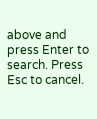above and press Enter to search. Press Esc to cancel.